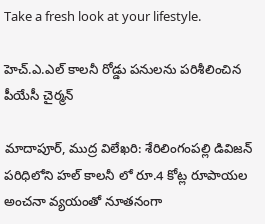Take a fresh look at your lifestyle.

హెచ్.ఎ.ఎల్ కాలనీ రోడ్డు పనులను పరిశీలించిన పీయేసీ చైర్మన్

మాదాపూర్, ముద్ర విలేఖరి: శేరిలింగంపల్లి డివిజన్ పరిధిలోని హల్ కాలనీ లో రూ.4 కోట్ల రూపాయల అంచనా వ్యయంతో నూతనంగా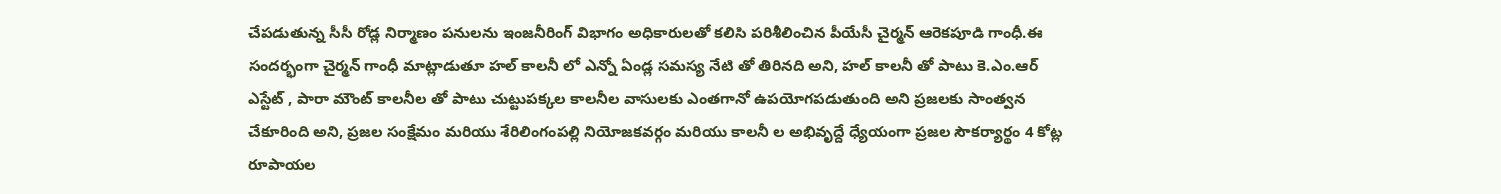చేపడుతున్న సీసీ రోడ్ల నిర్మాణం పనులను ఇంజనీరింగ్ విభాగం అధికారులతో కలిసి పరిశీలించిన పీయేసీ చైర్మన్ ఆరెకపూడి గాంధీ.ఈ సందర్భంగా చైర్మన్ గాంధీ మాట్లాడుతూ హల్ కాలనీ లో ఎన్నో ఏండ్ల సమస్య నేటి తో తిరినది అని, హల్ కాలనీ తో పాటు కె.ఎం.ఆర్ ఎస్టేట్ , పారా మౌంట్ కాలనీల తో పాటు చుట్టుపక్కల కాలనీల వాసులకు ఎంతగానో ఉపయోగపడుతుంది అని ప్రజలకు సాంత్వన చేకూరింది అని, ప్రజల సంక్షేమం మరియు శేరిలింగంపల్లి నియోజకవర్గం మరియు కాలనీ ల అభివృద్దే ధ్యేయంగా ప్రజల సౌకర్యార్థం 4 కోట్ల రూపాయల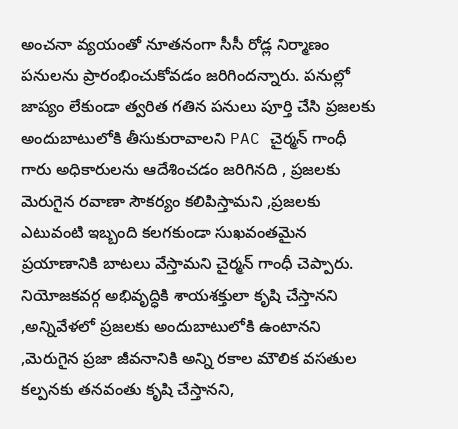అంచనా వ్యయంతో నూతనంగా సీసీ రోడ్ల నిర్మాణం పనులను ప్రారంభించుకోవడం జరిగిందన్నారు. పనుల్లో జాప్యం లేకుండా త్వరిత గతిన పనులు పూర్తి చేసి ప్రజలకు అందుబాటులోకి తీసుకురావాలని PAC చైర్మన్ గాంధీ గారు అధికారులను ఆదేశించడం జరిగినది , ప్రజలకు మెరుగైన రవాణా సౌకర్యం కలిపిస్తామని ,ప్రజలకు ఎటువంటి ఇబ్బంది కలగకుండా సుఖవంతమైన ప్రయాణానికి బాటలు వేస్తామని చైర్మన్ గాంధీ చెప్పారు. నియోజకవర్గ అభివృద్ధికి శాయశక్తులా కృషి చేస్తానని ,అన్నివేళలో ప్రజలకు అందుబాటులోకి ఉంటానని ,మెరుగైన ప్రజా జీవనానికి అన్ని రకాల మౌలిక వసతుల కల్పనకు తనవంతు కృషి చేస్తానని,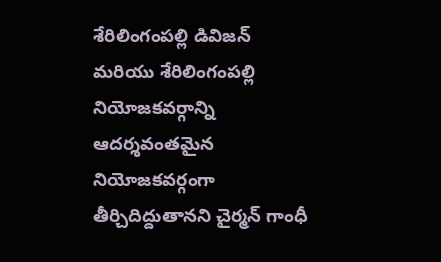శేరిలింగంపల్లి డివిజన్ మరియు శేరిలింగంపల్లి నియోజకవర్గాన్ని ఆదర్శవంతమైన నియోజకవర్గంగా తీర్చిదిద్దుతానని చైర్మన్ గాంధీ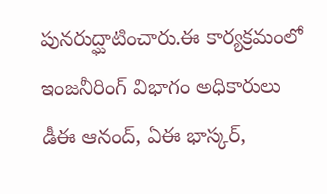పునరుద్ఘాటించారు.ఈ కార్యక్రమంలో ఇంజనీరింగ్ విభాగం అధికారులు డీఈ ఆనంద్, ఏఈ భాస్కర్,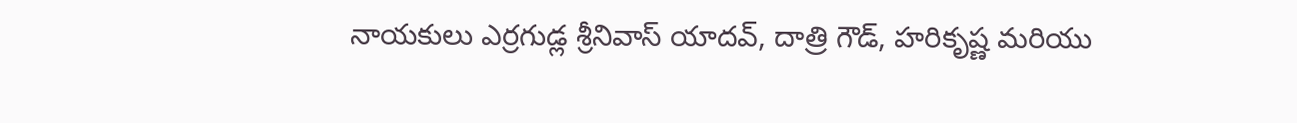నాయకులు ఎర్రగుడ్ల శ్రీనివాస్ యాదవ్, దాత్రి గౌడ్, హరికృష్ణ మరియు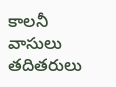కాలనీ వాసులు తదితరులు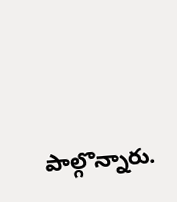పాల్గొన్నారు.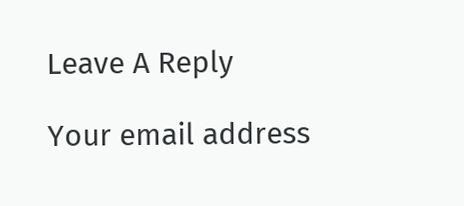Leave A Reply

Your email address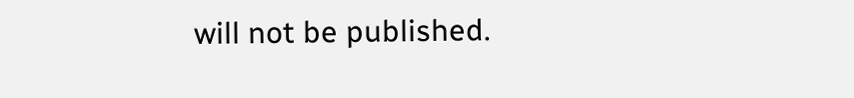will not be published.